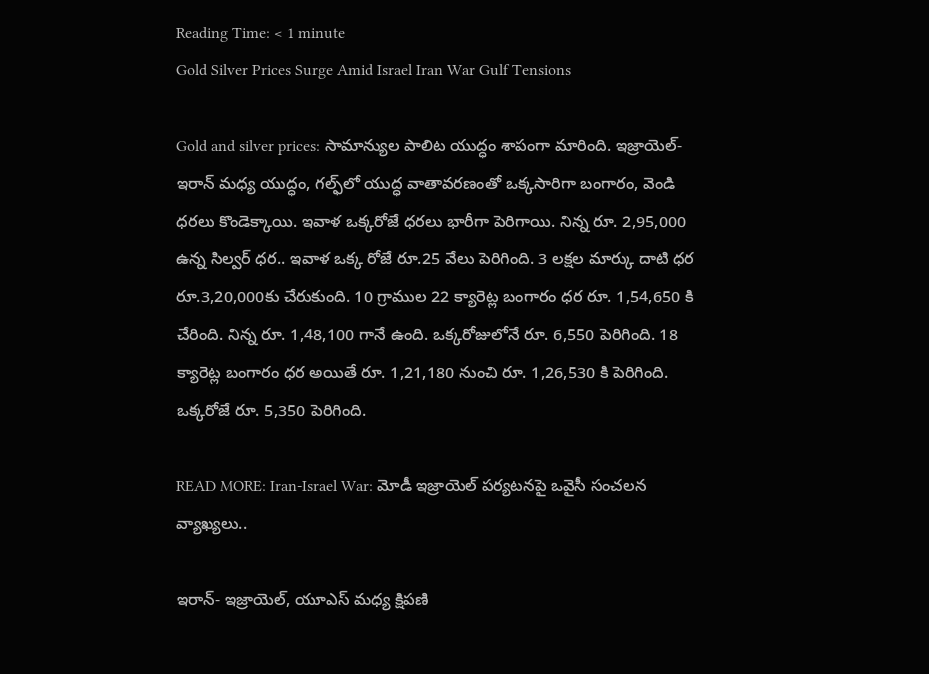Reading Time: < 1 minute
Gold Silver Prices Surge Amid Israel Iran War Gulf Tensions

Gold and silver prices: సామాన్యుల పాలిట యుద్ధం శాపంగా మారింది. ఇజ్రాయెల్-ఇరాన్ మధ్య యుద్ధం, గల్ఫ్‌లో యుద్ధ వాతావరణంతో ఒక్కసారిగా బంగారం, వెండి ధరలు కొండెక్కాయి. ఇవాళ ఒక్కరోజే ధరలు భారీగా పెరిగాయి. నిన్న రూ. 2,95,000 ఉన్న సిల్వర్ ధర.. ఇవాళ ఒక్క రోజే రూ.25 వేలు పెరిగింది. 3 లక్షల మార్కు దాటి ధర రూ.3,20,000కు చేరుకుంది. 10 గ్రాముల 22 క్యారెట్ల బంగారం ధర రూ. 1,54,650 కి చేరింది. నిన్న రూ. 1,48,100 గానే ఉంది. ఒక్కరోజులోనే రూ. 6,550 పెరిగింది. 18 క్యారెట్ల బంగారం ధర అయితే రూ. 1,21,180 నుంచి రూ. 1,26,530 కి పెరిగింది. ఒక్కరోజే రూ. 5,350 పెరిగింది.

READ MORE: Iran-Israel War: మోడీ ఇజ్రాయెల్‌ పర్యటనపై ఒవైసీ సంచలన వ్యాఖ్యలు..

ఇరాన్- ఇజ్రాయెల్, యూఎస్ మధ్య క్షిపణి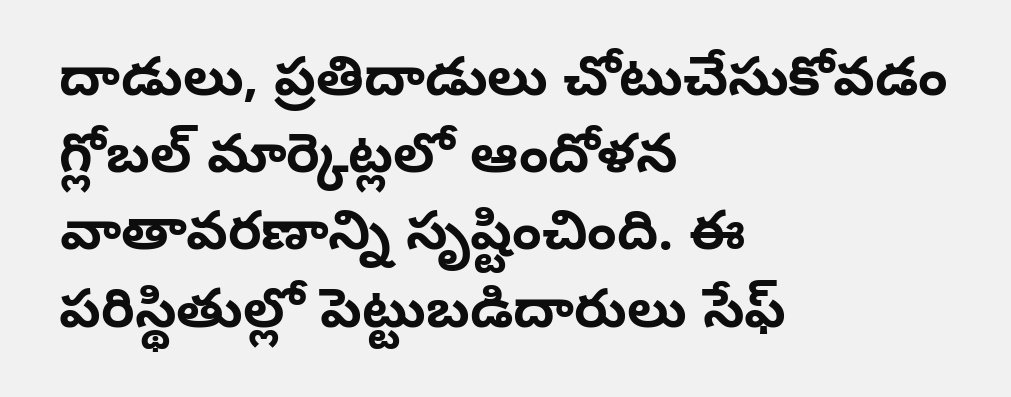దాడులు, ప్రతిదాడులు చోటుచేసుకోవడం గ్లోబల్ మార్కెట్లలో ఆందోళన వాతావరణాన్ని సృష్టించింది. ఈ పరిస్థితుల్లో పెట్టుబడిదారులు సేఫ్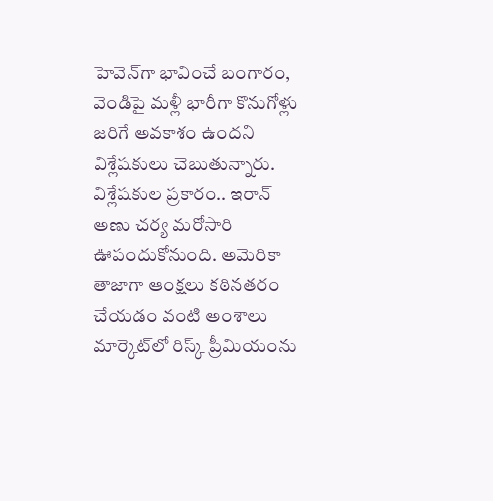హెవెన్‌గా భావించే బంగారం, వెండిపై మళ్లీ భారీగా కొనుగోళ్లు జరిగే అవకాశం ఉందని విశ్లేషకులు చెబుతున్నారు. విశ్లేషకుల ప్రకారం.. ఇరాన్ అణు చర్య మరోసారి ఊపందుకోనుంది. అమెరికా తాజాగా ఆంక్షలు కఠినతరం చేయడం వంటి అంశాలు మార్కెట్‌లో రిస్క్ ప్రీమియంను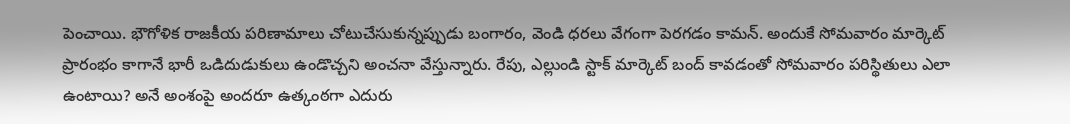పెంచాయి. భౌగోళిక రాజకీయ పరిణామాలు చోటుచేసుకున్నప్పుడు బంగారం, వెండి ధరలు వేగంగా పెరగడం కామన్. అందుకే సోమవారం మార్కెట్ ప్రారంభం కాగానే భారీ ఒడిదుడుకులు ఉండొచ్చని అంచనా వేస్తున్నారు. రేపు, ఎల్లుండి స్టాక్ మార్కెట్ బంద్ కావడంతో సోమవారం పరిస్థితులు ఎలా ఉంటాయి? అనే అంశంపై అందరూ ఉత్కంఠగా ఎదురు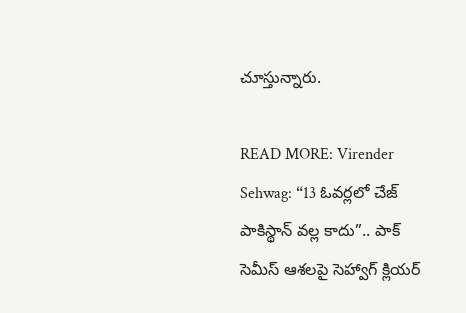చూస్తున్నారు.

READ MORE: Virender Sehwag: “13 ఓవర్లలో చేజ్ పాకిస్థాన్ వల్ల కాదు”.. పాక్ సెమీస్ ఆశలపై సెహ్వాగ్ క్లియర్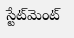స్టేట్‌మెంట్